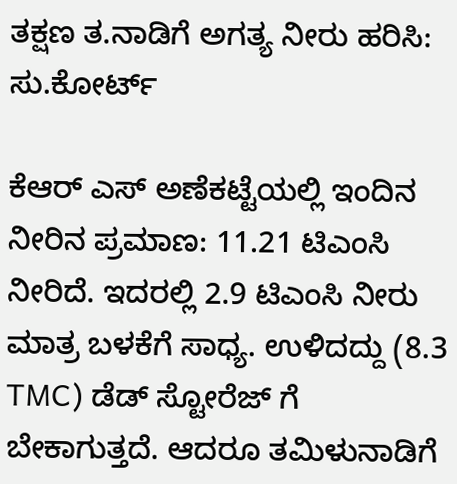ತಕ್ಷಣ ತ.ನಾಡಿಗೆ ಅಗತ್ಯ ನೀರು ಹರಿಸಿ: ಸು.ಕೋರ್ಟ್

ಕೆಆರ್ ಎಸ್ ಅಣೆಕಟ್ಟೆಯಲ್ಲಿ ಇಂದಿನ ನೀರಿನ ಪ್ರಮಾಣ: 11.21 ಟಿಎಂಸಿ ನೀರಿದೆ. ಇದರಲ್ಲಿ 2.9 ಟಿಎಂಸಿ ನೀರು ಮಾತ್ರ ಬಳಕೆಗೆ ಸಾಧ್ಯ. ಉಳಿದದ್ದು (8.3 TMC) ಡೆಡ್ ಸ್ಟೋರೆಜ್ ಗೆ ಬೇಕಾಗುತ್ತದೆ. ಆದರೂ ತಮಿಳುನಾಡಿಗೆ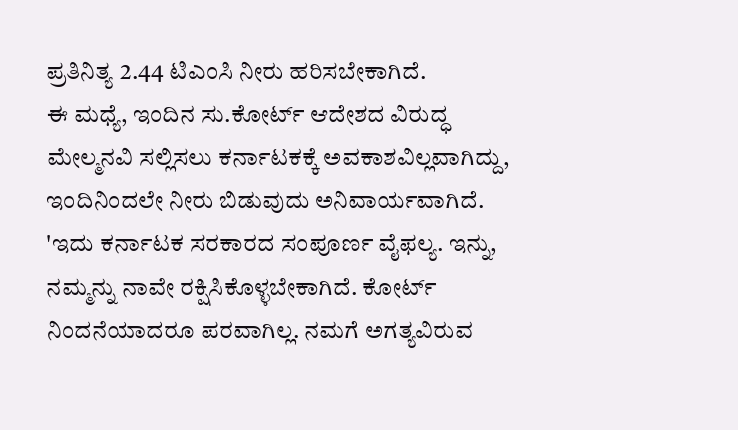ಪ್ರತಿನಿತ್ಯ 2.44 ಟಿಎಂಸಿ ನೀರು ಹರಿಸಬೇಕಾಗಿದೆ.
ಈ ಮಧ್ಯೆ, ಇಂದಿನ ಸು.ಕೋರ್ಟ್ ಆದೇಶದ ವಿರುದ್ಧ ಮೇಲ್ಮನವಿ ಸಲ್ಲಿಸಲು ಕರ್ನಾಟಕಕ್ಕೆ ಅವಕಾಶವಿಲ್ಲವಾಗಿದ್ದು, ಇಂದಿನಿಂದಲೇ ನೀರು ಬಿಡುವುದು ಅನಿವಾರ್ಯವಾಗಿದೆ.
'ಇದು ಕರ್ನಾಟಕ ಸರಕಾರದ ಸಂಪೂರ್ಣ ವೈಫಲ್ಯ. ಇನ್ನು, ನಮ್ಮನ್ನು ನಾವೇ ರಕ್ಷಿಸಿಕೊಳ್ಳಬೇಕಾಗಿದೆ. ಕೋರ್ಟ್ ನಿಂದನೆಯಾದರೂ ಪರವಾಗಿಲ್ಲ. ನಮಗೆ ಅಗತ್ಯವಿರುವ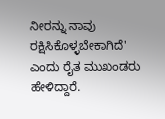ನೀರನ್ನು ನಾವು ರಕ್ಷಿಸಿಕೊಳ್ಳಬೇಕಾಗಿದೆ' ಎಂದು ರೈತ ಮುಖಂಡರು ಹೇಳಿದ್ದಾರೆ.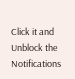Click it and Unblock the Notifications